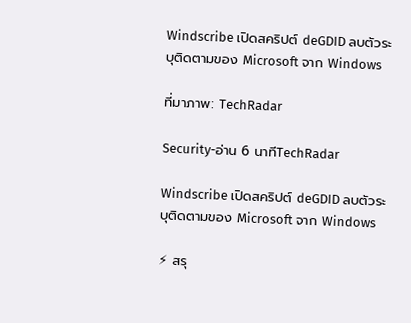Windscribe เปิดสคริปต์ deGDID ลบตัวระบุติดตามของ Microsoft จาก Windows

ที่มาภาพ: TechRadar

Security-อ่าน 6 นาทีTechRadar

Windscribe เปิดสคริปต์ deGDID ลบตัวระบุติดตามของ Microsoft จาก Windows

⚡ สรุ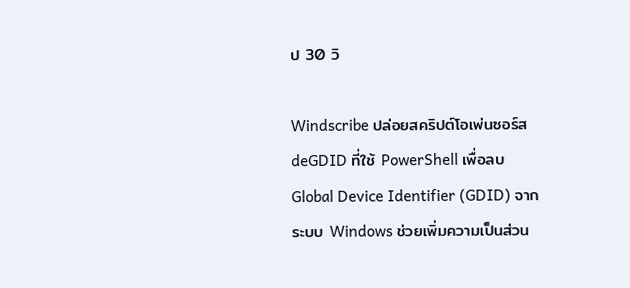ป 30 วิ

Windscribe ปล่อยสคริปต์โอเพ่นซอร์ส deGDID ที่ใช้ PowerShell เพื่อลบ Global Device Identifier (GDID) จากระบบ Windows ช่วยเพิ่มความเป็นส่วน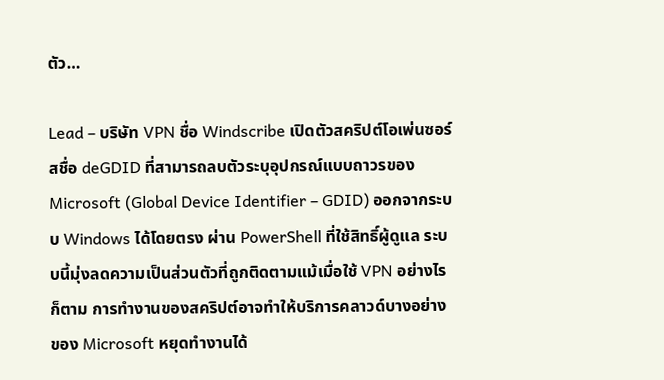ตัว…

Lead – บริษัท VPN ชื่อ Windscribe เปิดตัวสคริปต์โอเพ่นซอร์สชื่อ deGDID ที่สามารถลบตัวระบุอุปกรณ์แบบถาวรของ Microsoft (Global Device Identifier – GDID) ออกจากระบบ Windows ได้โดยตรง ผ่าน PowerShell ที่ใช้สิทธิ์ผู้ดูแล ระบบนี้มุ่งลดความเป็นส่วนตัวที่ถูกติดตามแม้เมื่อใช้ VPN อย่างไรก็ตาม การทำงานของสคริปต์อาจทำให้บริการคลาวด์บางอย่างของ Microsoft หยุดทำงานได้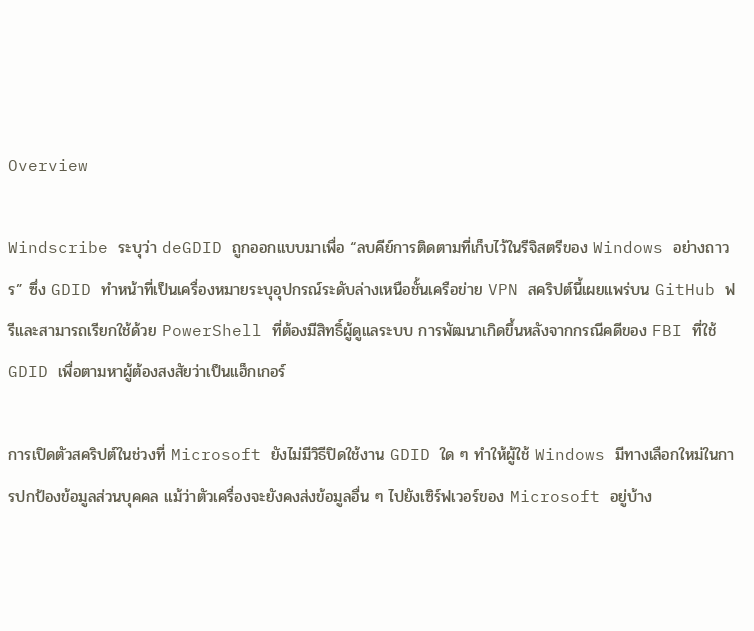Overview

Windscribe ระบุว่า deGDID ถูกออกแบบมาเพื่อ “ลบคีย์การติดตามที่เก็บไว้ในรีจิสตรีของ Windows อย่างถาวร” ซึ่ง GDID ทำหน้าที่เป็นเครื่องหมายระบุอุปกรณ์ระดับล่างเหนือชั้นเครือข่าย VPN สคริปต์นี้เผยแพร่บน GitHub ฟรีและสามารถเรียกใช้ด้วย PowerShell ที่ต้องมีสิทธิ์ผู้ดูแลระบบ การพัฒนาเกิดขึ้นหลังจากกรณีคดีของ FBI ที่ใช้ GDID เพื่อตามหาผู้ต้องสงสัยว่าเป็นแฮ็กเกอร์

การเปิดตัวสคริปต์ในช่วงที่ Microsoft ยังไม่มีวิธีปิดใช้งาน GDID ใด ๆ ทำให้ผู้ใช้ Windows มีทางเลือกใหม่ในการปกป้องข้อมูลส่วนบุคคล แม้ว่าตัวเครื่องจะยังคงส่งข้อมูลอื่น ๆ ไปยังเซิร์ฟเวอร์ของ Microsoft อยู่บ้าง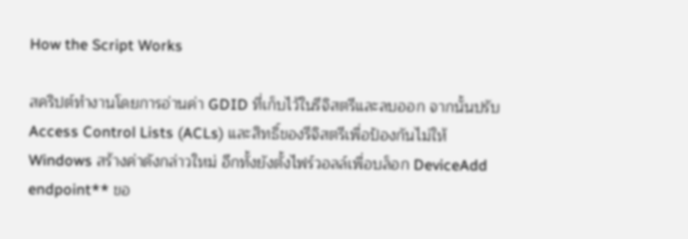How the Script Works

สคริปต์ทำงานโดยการอ่านค่า GDID ที่เก็บไว้ในรีจิสตรีและลบออก จากนั้นปรับ Access Control Lists (ACLs) และสิทธิ์ของรีจิสตรีเพื่อป้องกันไม่ให้ Windows สร้างค่าดังกล่าวใหม่ อีกทั้งยังตั้งไฟร์วอลล์เพื่อบล็อก DeviceAdd endpoint** ขอ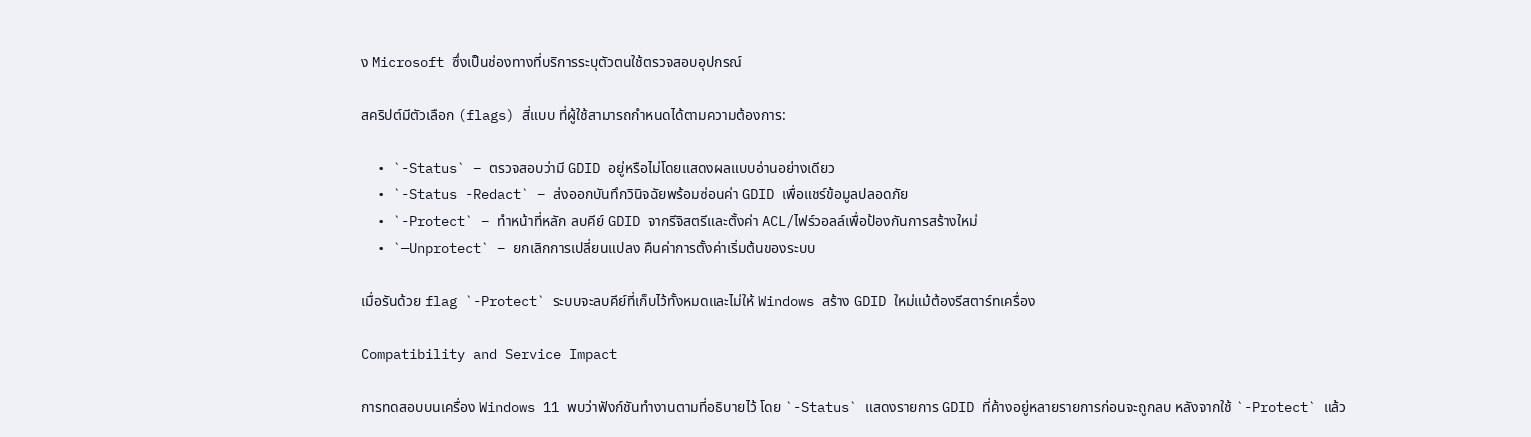ง Microsoft ซึ่งเป็นช่องทางที่บริการระบุตัวตนใช้ตรวจสอบอุปกรณ์

สคริปต์มีตัวเลือก (flags) สี่แบบ ที่ผู้ใช้สามารถกำหนดได้ตามความต้องการ:

  • `-Status` – ตรวจสอบว่ามี GDID อยู่หรือไม่โดยแสดงผลแบบอ่านอย่างเดียว
  • `-Status -Redact` – ส่งออกบันทึกวินิจฉัยพร้อมซ่อนค่า GDID เพื่อแชร์ข้อมูลปลอดภัย
  • `-Protect` – ทำหน้าที่หลัก ลบคีย์ GDID จากรีจิสตรีและตั้งค่า ACL/ไฟร์วอลล์เพื่อป้องกันการสร้างใหม่
  • `—Unprotect` – ยกเลิกการเปลี่ยนแปลง คืนค่าการตั้งค่าเริ่มต้นของระบบ

เมื่อรันด้วย flag `-Protect` ระบบจะลบคีย์ที่เก็บไว้ทั้งหมดและไม่ให้ Windows สร้าง GDID ใหม่แม้ต้องรีสตาร์ทเครื่อง

Compatibility and Service Impact

การทดสอบบนเครื่อง Windows 11 พบว่าฟังก์ชันทำงานตามที่อธิบายไว้ โดย `-Status` แสดงรายการ GDID ที่ค้างอยู่หลายรายการก่อนจะถูกลบ หลังจากใช้ `-Protect` แล้ว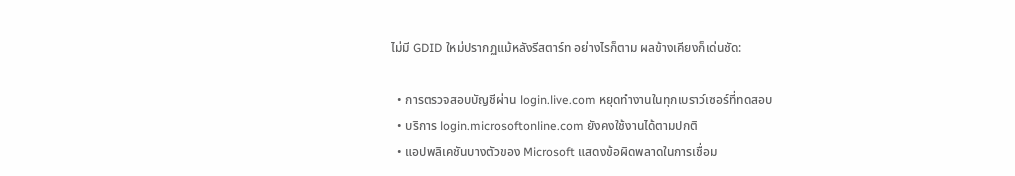ไม่มี GDID ใหม่ปรากฏแม้หลังรีสตาร์ท อย่างไรก็ตาม ผลข้างเคียงก็เด่นชัด:

  • การตรวจสอบบัญชีผ่าน login.live.com หยุดทำงานในทุกเบราว์เซอร์ที่ทดสอบ
  • บริการ login.microsoftonline.com ยังคงใช้งานได้ตามปกติ
  • แอปพลิเคชันบางตัวของ Microsoft แสดงข้อผิดพลาดในการเชื่อม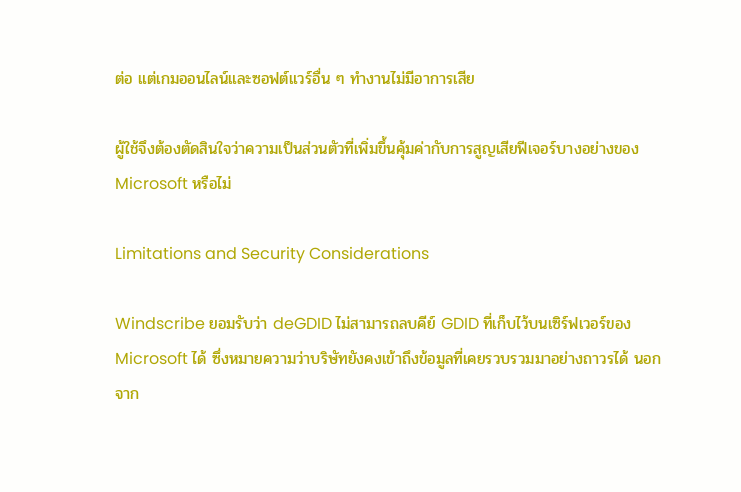ต่อ แต่เกมออนไลน์และซอฟต์แวร์อื่น ๆ ทำงานไม่มีอาการเสีย

ผู้ใช้จึงต้องตัดสินใจว่าความเป็นส่วนตัวที่เพิ่มขึ้นคุ้มค่ากับการสูญเสียฟีเจอร์บางอย่างของ Microsoft หรือไม่

Limitations and Security Considerations

Windscribe ยอมรับว่า deGDID ไม่สามารถลบคีย์ GDID ที่เก็บไว้บนเซิร์ฟเวอร์ของ Microsoft ได้ ซึ่งหมายความว่าบริษัทยังคงเข้าถึงข้อมูลที่เคยรวบรวมมาอย่างถาวรได้ นอกจาก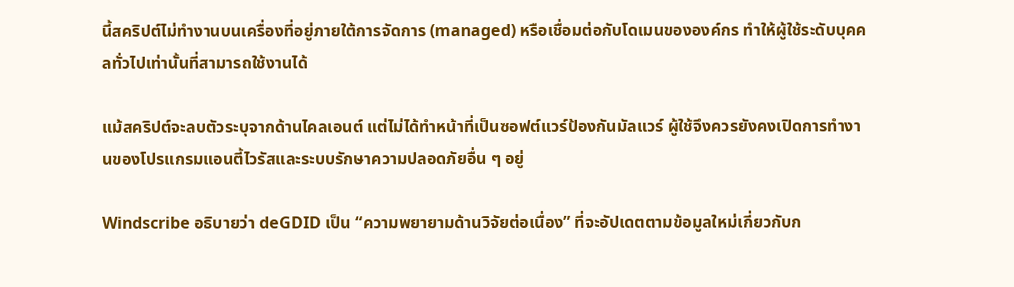นี้สคริปต์ไม่ทำงานบนเครื่องที่อยู่ภายใต้การจัดการ (managed) หรือเชื่อมต่อกับโดเมนขององค์กร ทำให้ผู้ใช้ระดับบุคคลทั่วไปเท่านั้นที่สามารถใช้งานได้

แม้สคริปต์จะลบตัวระบุจากด้านไคลเอนต์ แต่ไม่ได้ทำหน้าที่เป็นซอฟต์แวร์ป้องกันมัลแวร์ ผู้ใช้จึงควรยังคงเปิดการทำงานของโปรแกรมแอนตี้ไวรัสและระบบรักษาความปลอดภัยอื่น ๆ อยู่

Windscribe อธิบายว่า deGDID เป็น “ความพยายามด้านวิจัยต่อเนื่อง” ที่จะอัปเดตตามข้อมูลใหม่เกี่ยวกับก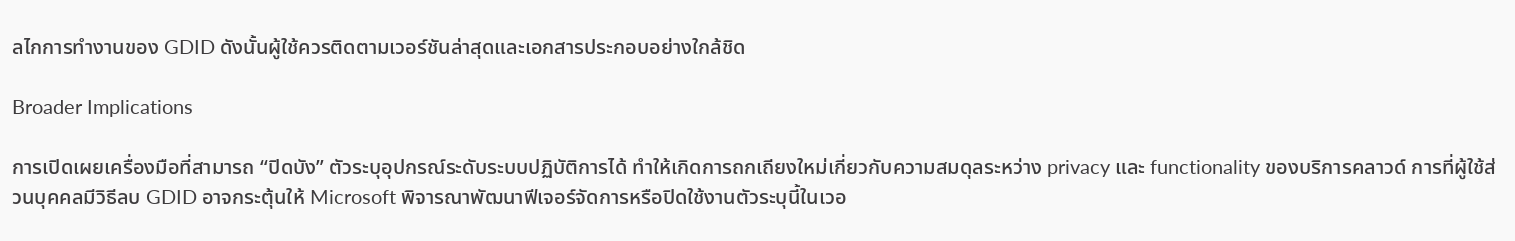ลไกการทำงานของ GDID ดังนั้นผู้ใช้ควรติดตามเวอร์ชันล่าสุดและเอกสารประกอบอย่างใกล้ชิด

Broader Implications

การเปิดเผยเครื่องมือที่สามารถ “ปิดบัง” ตัวระบุอุปกรณ์ระดับระบบปฏิบัติการได้ ทำให้เกิดการถกเถียงใหม่เกี่ยวกับความสมดุลระหว่าง privacy และ functionality ของบริการคลาวด์ การที่ผู้ใช้ส่วนบุคคลมีวิธีลบ GDID อาจกระตุ้นให้ Microsoft พิจารณาพัฒนาฟีเจอร์จัดการหรือปิดใช้งานตัวระบุนี้ในเวอ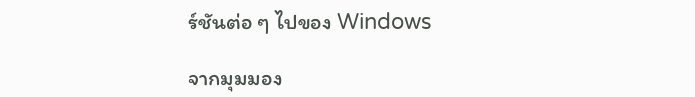ร์ชันต่อ ๆ ไปของ Windows

จากมุมมอง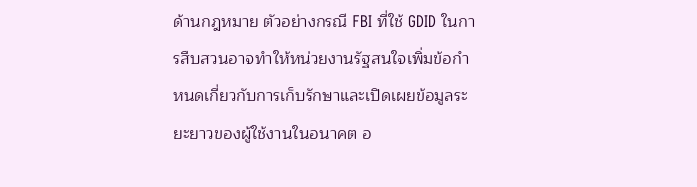ด้านกฎหมาย ตัวอย่างกรณี FBI ที่ใช้ GDID ในการสืบสวนอาจทำให้หน่วยงานรัฐสนใจเพิ่มข้อกำหนดเกี่ยวกับการเก็บรักษาและเปิดเผยข้อมูลระยะยาวของผู้ใช้งานในอนาคต อ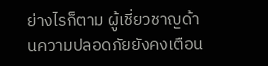ย่างไรก็ตาม ผู้เชี่ยวชาญด้านความปลอดภัยยังคงเตือน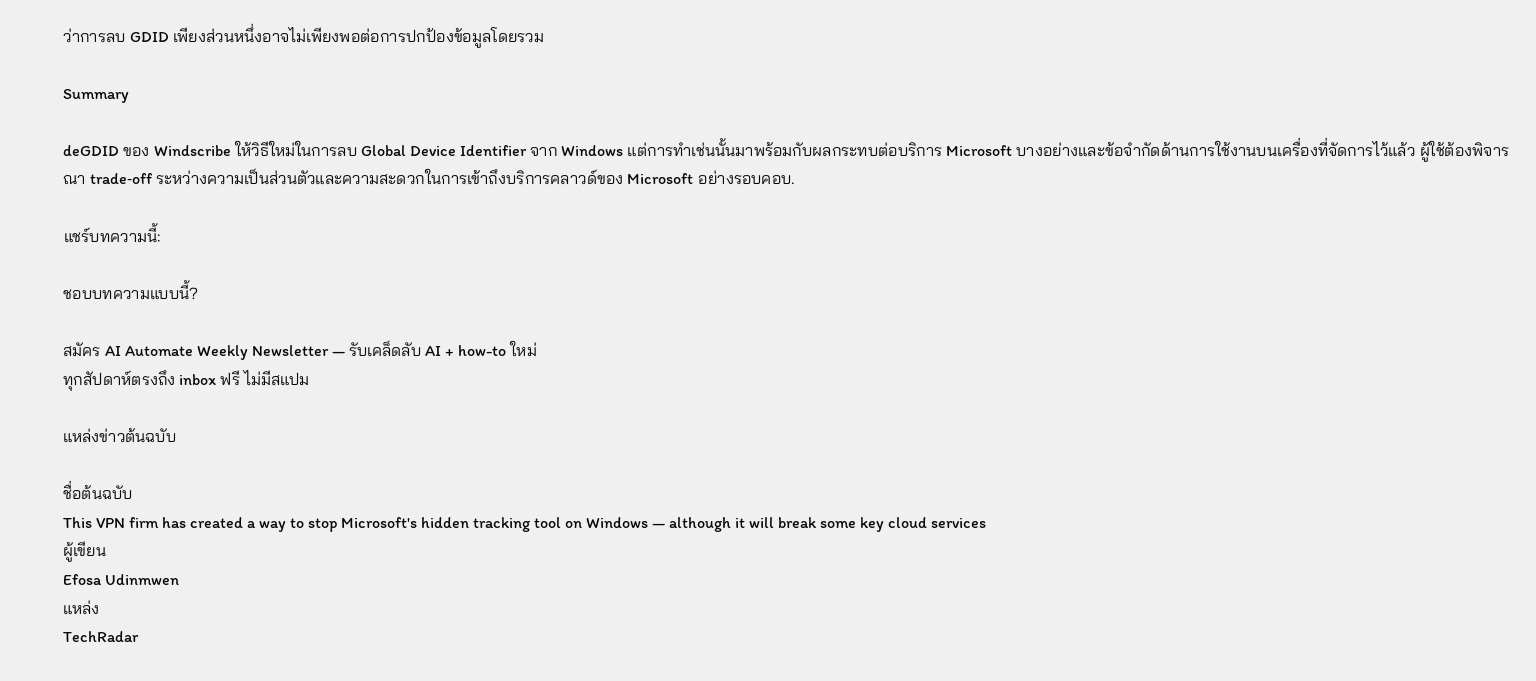ว่าการลบ GDID เพียงส่วนหนึ่งอาจไม่เพียงพอต่อการปกป้องข้อมูลโดยรวม

Summary

deGDID ของ Windscribe ให้วิธีใหม่ในการลบ Global Device Identifier จาก Windows แต่การทำเช่นนั้นมาพร้อมกับผลกระทบต่อบริการ Microsoft บางอย่างและข้อจำกัดด้านการใช้งานบนเครื่องที่จัดการไว้แล้ว ผู้ใช้ต้องพิจารณา trade‑off ระหว่างความเป็นส่วนตัวและความสะดวกในการเข้าถึงบริการคลาวด์ของ Microsoft อย่างรอบคอบ.

แชร์บทความนี้:

ชอบบทความแบบนี้?

สมัคร AI Automate Weekly Newsletter — รับเคล็ดลับ AI + how-to ใหม่
ทุกสัปดาห์ตรงถึง inbox ฟรี ไม่มีสแปม

แหล่งข่าวต้นฉบับ

ชื่อต้นฉบับ
This VPN firm has created a way to stop Microsoft's hidden tracking tool on Windows — although it will break some key cloud services
ผู้เขียน
Efosa Udinmwen
แหล่ง
TechRadar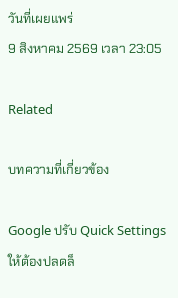วันที่เผยแพร่
9 สิงหาคม 2569 เวลา 23:05

Related

บทความที่เกี่ยวข้อง

Google ปรับ Quick Settings ให้ต้องปลดล็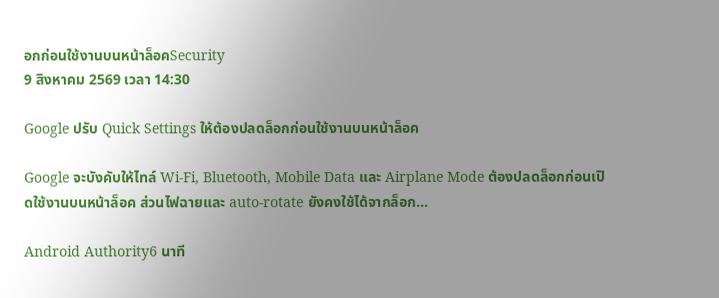อกก่อนใช้งานบนหน้าล็อคSecurity
9 สิงหาคม 2569 เวลา 14:30

Google ปรับ Quick Settings ให้ต้องปลดล็อกก่อนใช้งานบนหน้าล็อค

Google จะบังคับให้ไทล์ Wi‑Fi, Bluetooth, Mobile Data และ Airplane Mode ต้องปลดล็อกก่อนเปิดใช้งานบนหน้าล็อค ส่วนไฟฉายและ auto‑rotate ยังคงใช้ได้จากล็อก…

Android Authority6 นาที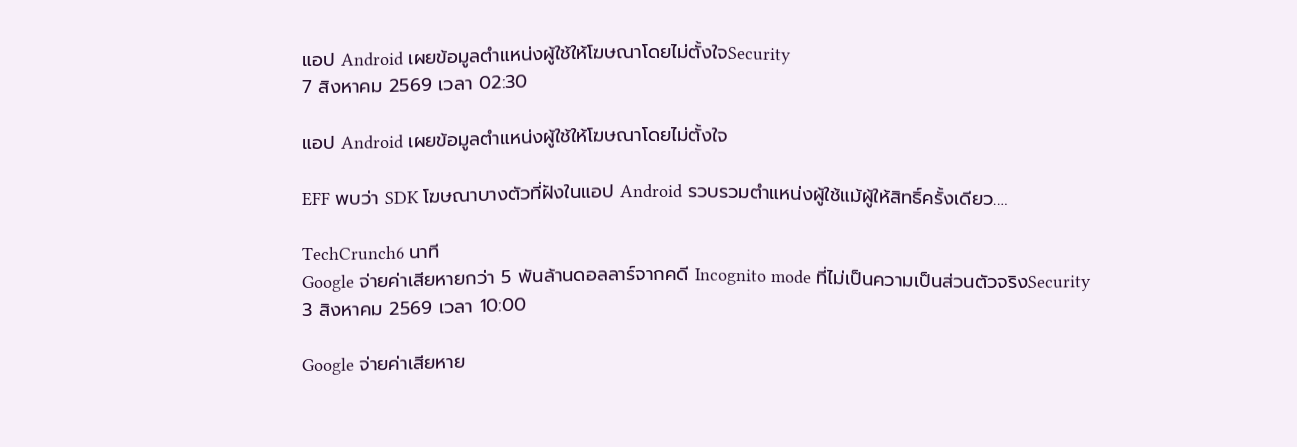แอป Android เผยข้อมูลตำแหน่งผู้ใช้ให้โฆษณาโดยไม่ตั้งใจSecurity
7 สิงหาคม 2569 เวลา 02:30

แอป Android เผยข้อมูลตำแหน่งผู้ใช้ให้โฆษณาโดยไม่ตั้งใจ

EFF พบว่า SDK โฆษณาบางตัวที่ฝังในแอป Android รวบรวมตำแหน่งผู้ใช้แม้ผู้ให้สิทธิ์ครั้งเดียว.…

TechCrunch6 นาที
Google จ่ายค่าเสียหายกว่า 5 พันล้านดอลลาร์จากคดี Incognito mode ที่ไม่เป็นความเป็นส่วนตัวจริงSecurity
3 สิงหาคม 2569 เวลา 10:00

Google จ่ายค่าเสียหาย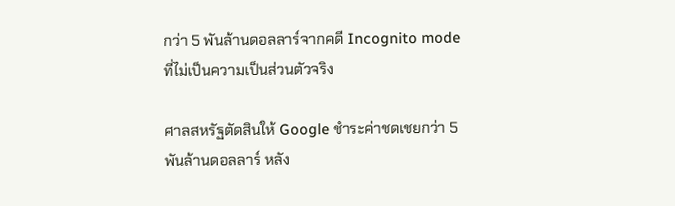กว่า 5 พันล้านดอลลาร์จากคดี Incognito mode ที่ไม่เป็นความเป็นส่วนตัวจริง

ศาลสหรัฐตัดสินให้ Google ชำระค่าชดเชยกว่า 5 พันล้านดอลลาร์ หลัง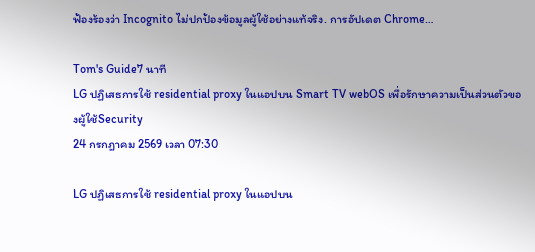ฟ้องร้องว่า Incognito ไม่ปกป้องข้อมูลผู้ใช้อย่างแท้จริง. การอัปเดต Chrome…

Tom's Guide7 นาที
LG ปฏิเสธการใช้ residential proxy ในแอปบน Smart TV webOS เพื่อรักษาความเป็นส่วนตัวของผู้ใช้Security
24 กรกฎาคม 2569 เวลา 07:30

LG ปฏิเสธการใช้ residential proxy ในแอปบน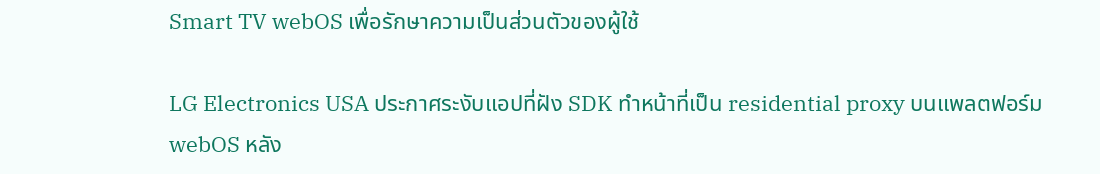Smart TV webOS เพื่อรักษาความเป็นส่วนตัวของผู้ใช้

LG Electronics USA ประกาศระงับแอปที่ฝัง SDK ทำหน้าที่เป็น residential proxy บนแพลตฟอร์ม webOS หลัง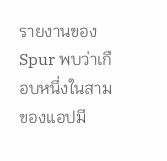รายงานของ Spur พบว่าเกือบหนึ่งในสามของแอปมี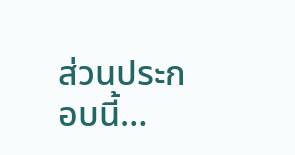ส่วนประกอบนี้…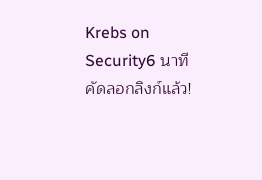Krebs on Security6 นาที
คัดลอกลิงก์แล้ว!